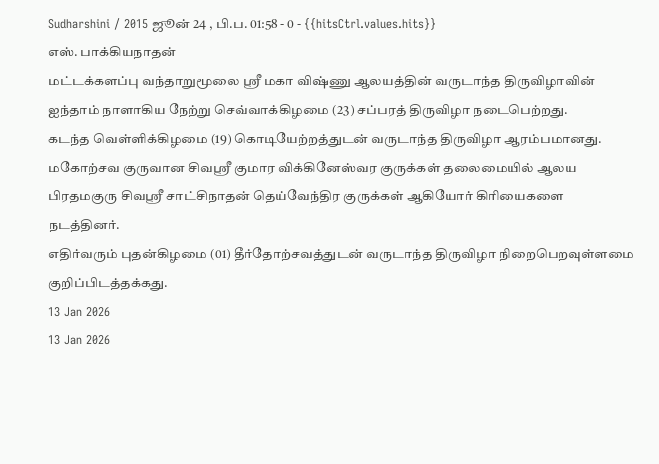Sudharshini / 2015 ஜூன் 24 , பி.ப. 01:58 - 0 - {{hitsCtrl.values.hits}}
எஸ். பாக்கியநாதன்
மட்டக்களப்பு வந்தாறுமூலை ஸ்ரீ மகா விஷ்ணு ஆலயத்தின் வருடாந்த திருவிழாவின் ஐந்தாம் நாளாகிய நேற்று செவ்வாக்கிழமை (23) சப்பரத் திருவிழா நடைபெற்றது.
கடந்த வெள்ளிக்கிழமை (19) கொடியேற்றத்துடன் வருடாந்த திருவிழா ஆரம்பமானது.
மகோற்சவ குருவான சிவஸ்ரீ குமார விக்கினேஸ்வர குருக்கள் தலைமையில் ஆலய பிரதமகுரு சிவஸ்ரீ சாட்சிநாதன் தெய்வேந்திர குருக்கள் ஆகியோர் கிரியைகளை நடத்தினர்.
எதிர்வரும் புதன்கிழமை (01) தீர்தோற்சவத்துடன் வருடாந்த திருவிழா நிறைபெறவுள்ளமை குறிப்பிடத்தக்கது.
13 Jan 2026
13 Jan 2026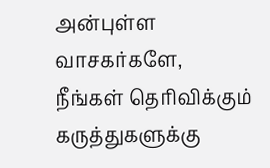அன்புள்ள வாசகர்களே,
நீங்கள் தெரிவிக்கும் கருத்துகளுக்கு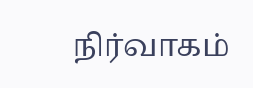நிர்வாகம்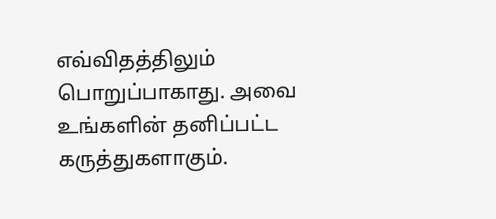எவ்விதத்திலும் பொறுப்பாகாது. அவை உங்களின் தனிப்பட்ட கருத்துகளாகும்.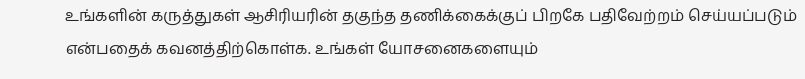உங்களின் கருத்துகள் ஆசிரியரின் தகுந்த தணிக்கைக்குப் பிறகே பதிவேற்றம் செய்யப்படும் என்பதைக் கவனத்திற்கொள்க. உங்கள் யோசனைகளையும்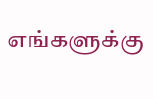எங்களுக்கு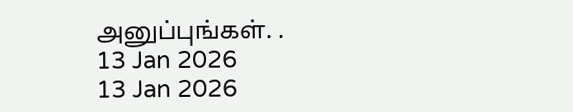அனுப்புங்கள். .
13 Jan 2026
13 Jan 2026